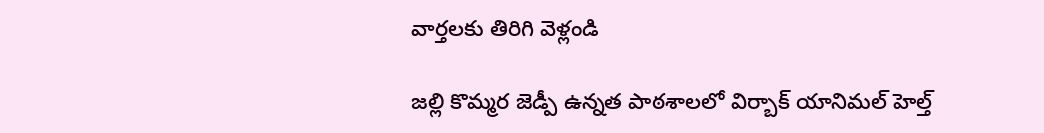వార్తలకు తిరిగి వెళ్లండి

జల్లి కొమ్మర జెడ్పీ ఉన్నత పాఠశాలలో విర్బాక్ యానిమల్ హెల్త్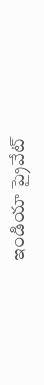ఇండియా ప్రైవేట్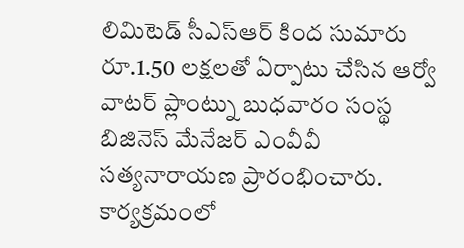లిమిటెడ్ సీఎస్ఆర్ కింద సుమారు రూ.1.50 లక్షలతో ఏర్పాటు చేసిన ఆర్వో వాటర్ ప్లాంట్ను బుధవారం సంస్థ బిజినెస్ మేనేజర్ ఎంవీవీ సత్యనారాయణ ప్రారంభించారు.
కార్యక్రమంలో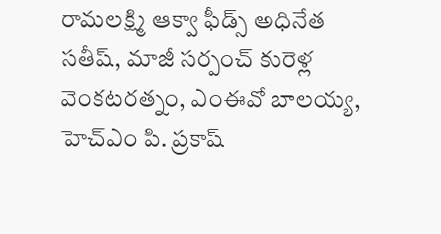రామలక్ష్మి ఆక్వా ఫీడ్స్ అధినేత సతీష్, మాజీ సర్పంచ్ కురెళ్ల వెంకటరత్నం, ఎంఈవో బాలయ్య, హెచ్ఎం పి. ప్రకాష్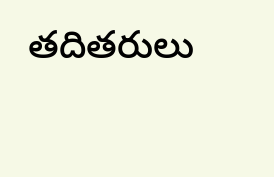తదితరులు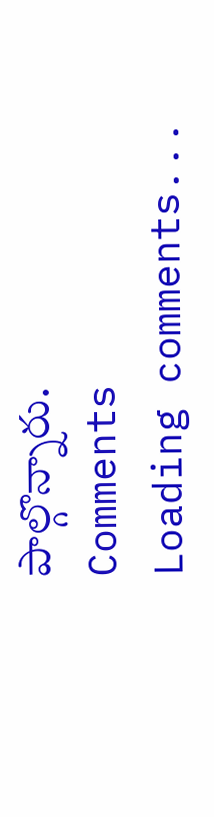పాల్గొన్నారు.
Comments
Loading comments...